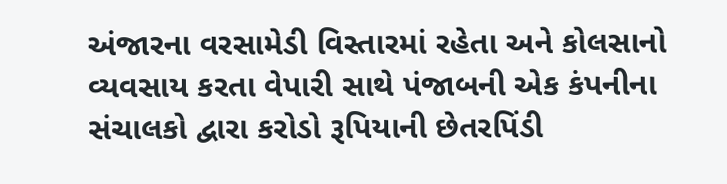અંજારના વરસામેડી વિસ્તારમાં રહેતા અને કોલસાનો વ્યવસાય કરતા વેપારી સાથે પંજાબની એક કંપનીના સંચાલકો દ્વારા કરોડો રૂપિયાની છેતરપિંડી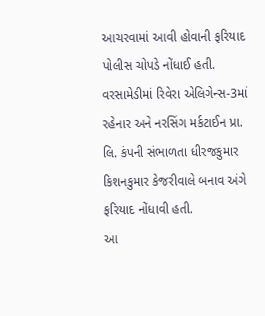આચરવામાં આવી હોવાની ફરિયાદ પોલીસ ચોપડે નોંધાઈ હતી. વરસામેડીમાં રિવેરા એલિગેન્સ-3માં રહેનાર અને નરસિંગ મર્કટાઈન પ્રા. લિ. કંપની સંભાળતા ધીરજકુમાર કિશનકુમાર કેજરીવાલે બનાવ અંગે ફરિયાદ નોંધાવી હતી.
આ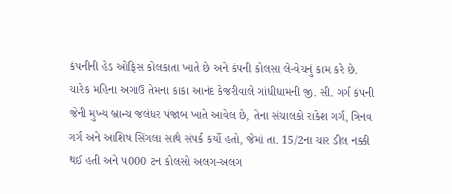કંપનીની હેડ ઓફિસ કોલકાતા ખાતે છે અને કંપની કોલસા લે-વેચનું કામ કરે છે. ચારેક મહિના અગાઉ તેમના કાકા આનંદ કેજરીવાલે ગાંધીધામની જી. સી. ગર્ગ કંપની જેની મુખ્ય બ્રાન્ચ જલંધર પંજાબ ખાતે આવેલ છે, તેના સંચાલકો રાકેશ ગર્ગ, ત્રિનવ ગર્ગ અને આશિષ સિંગલા સાથે સંપર્ક કર્યો હતો, જેમાં તા. 15/2ના ચાર ડીલ નક્કી થઈ હતી અને પ000 ટન કોલસો અલગ-અલગ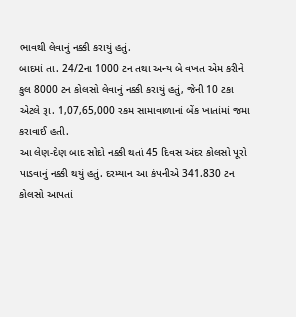ભાવથી લેવાનું નક્કી કરાયું હતું.
બાદમાં તા. 24/2ના 1000 ટન તથા અન્ય બે વખત એમ કરીને કુલ 8000 ટન કોલસો લેવાનું નક્કી કરાયું હતું, જેની 10 ટકા એટલે રૂા. 1,07,65,000 રકમ સામાવાળાનાં બેંક ખાતાંમાં જમા કરાવાઈ હતી.
આ લેણ-દેણ બાદ સોદો નક્કી થતાં 45 દિવસ અંદર કોલસો પૂરો પાડવાનું નક્કી થયું હતું. દરમ્યાન આ કંપનીએ 341.830 ટન કોલસો આપતાં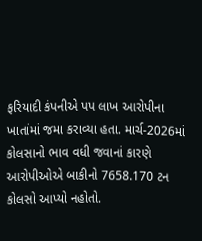ફરિયાદી કંપનીએ પપ લાખ આરોપીના ખાતાંમાં જમા કરાવ્યા હતા. માર્ચ-2026માં કોલસાનો ભાવ વધી જવાનાં કારણે આરોપીઓએ બાકીનો 7658.170 ટન કોલસો આપ્યો નહોતો.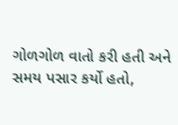ગોળગોળ વાતો કરી હતી અને સમય પસાર કર્યો હતો,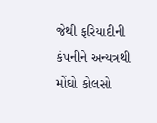જેથી ફરિયાદીની કંપનીને અન્યત્રથી મોંઘો કોલસો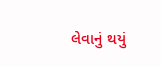લેવાનું થયું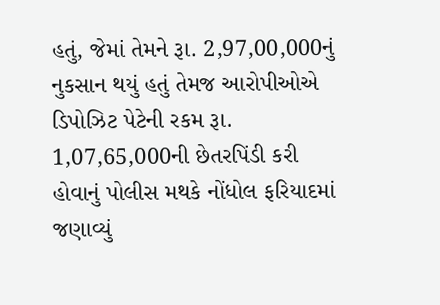હતું, જેમાં તેમને રૂા. 2,97,00,000નું નુકસાન થયું હતું તેમજ આરોપીઓએ ડિપોઝિટ પેટેની રકમ રૂા. 1,07,65,000ની છેતરપિંડી કરી હોવાનું પોલીસ મથકે નોંધોલ ફરિયાદમાં જણાવ્યું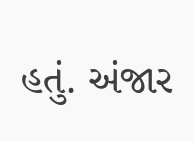હતું. અંજાર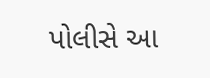પોલીસે આ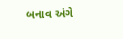બનાવ અંગે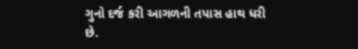ગુનો દર્જ કરી આગળની તપાસ હાથ ધરી છે.